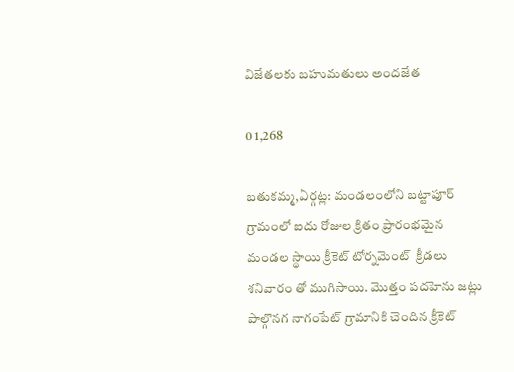విజేతలకు బహుమతులు అందజేత

0 1,268

బతుకమ్మ,ఏర్గట్ల: మండలంలోని బట్టాపూర్ గ్రామంలో ఐదు రోజుల క్రితం ప్రారంభమైన మండల స్థాయి క్రీకెట్ టోర్నమెంట్  క్రీడలు శనివారం తో ముగిసాయి. మొత్తం పదహెను జట్లు పాల్గొనగ నాగంపేట్ గ్రామానికి చెందిన క్రీకెట్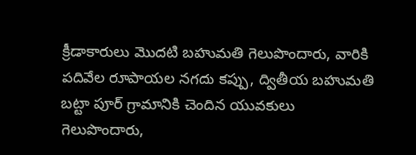క్రీడాకారులు మొదటి బహుమతి గెలుపొందారు, వారికి పదివేల రూపాయల నగదు కప్పు, ద్వితీయ బహుమతి బట్టా పూర్ గ్రామానికి చెందిన యువకులు గెలుపొందారు,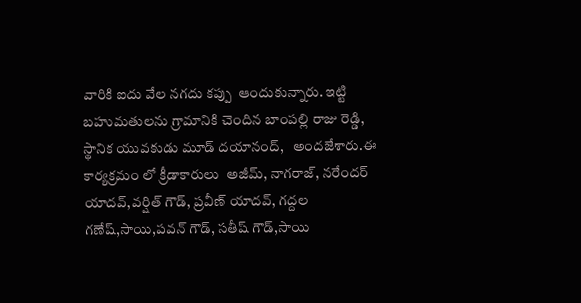వారికి ఐదు వేల నగదు కప్పు  ఆందుకున్నారు. ఇట్టి బహుమతులను గ్రామానికి చెందిన బాంపల్లి రాజు రెడ్డి, స్థానిక యువకుడు మూడ్ దయానంద్,   అందజేశారు.ఈ కార్యక్రమం లో క్రీడాకారులు  అజీమ్, నాగరాజ్, నరేందర్ యాదవ్,వర్షిత్ గౌడ్, ప్రవీణ్ యాదవ్, గద్దల గణేష్,సాయి,పవన్ గౌడ్, సతీష్ గౌడ్,సాయి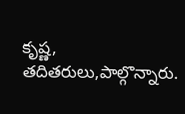కృష్ణ, తదితరులు,పాల్గొన్నారు.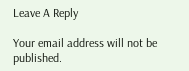Leave A Reply

Your email address will not be published.